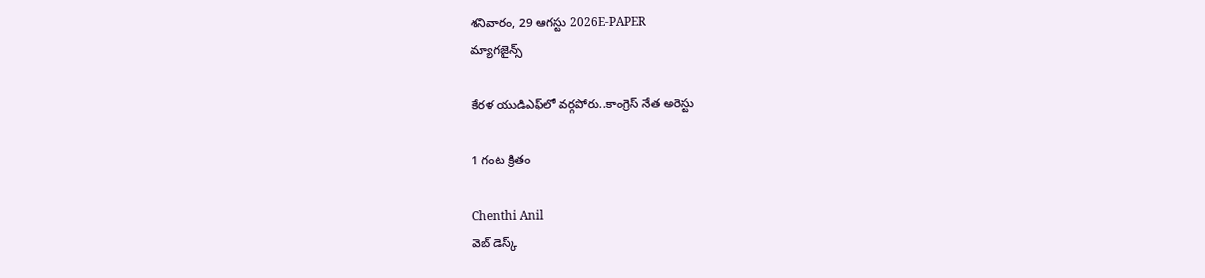శనివారం, 29 ఆగస్టు 2026E-PAPER
మ్యాగజైన్స్

కేరళ యుడిఎఫ్‌లో వర్గపోరు..కాంగ్రెస్‌ నేత అరెస్టు

1 గంట క్రితం

Chenthi Anil
వెబ్ డెస్క్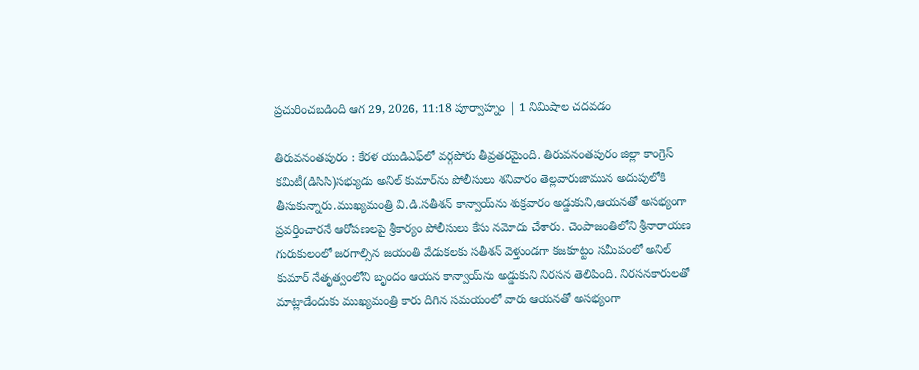ప్రచురించబడింది ఆగ 29, 2026, 11:18 పూర్వాహ్నం | 1 నిమిషాల చదవడం

తిరువనంతపురం : కేరళ యుడిఎఫ్‌లో వర్గపోరు తీవ్రతరమైంది. తిరువనంతపురం జిల్లా కాంగ్రెస్‌ కమిటీ(డిసిసి)సభ్యుడు అనిల్‌ కుమార్‌ను పోలీసులు శనివారం తెల్లవారుజామున అదుపులోకి తీసుకున్నారు.ముఖ్యమంత్రి వి.డి.సతీశన్‌ కాన్వాయ్‌ను శుక్రవారం అడ్డుకుని,ఆయనతో అసభ్యంగా ప్రవర్తించారనే ఆరోపణలపై శ్రీకార్యం పోలీసులు కేసు నమోదు చేశారు. చెంపాజంతిలోని శ్రీనారాయణ గురుకులంలో జరగాల్సిన జయంతి వేడుకలకు సతీశన్‌ వెళ్తుండగా కజకూట్టం సమీపంలో అనిల్‌ కుమార్‌ నేతృత్వంలోని బృందం ఆయన కాన్వాయ్‌ను అడ్డుకుని నిరసన తెలిపింది. నిరసనకారులతో మాట్లాడేందుకు ముఖ్యమంత్రి కారు దిగిన సమయంలో వారు ఆయనతో అసభ్యంగా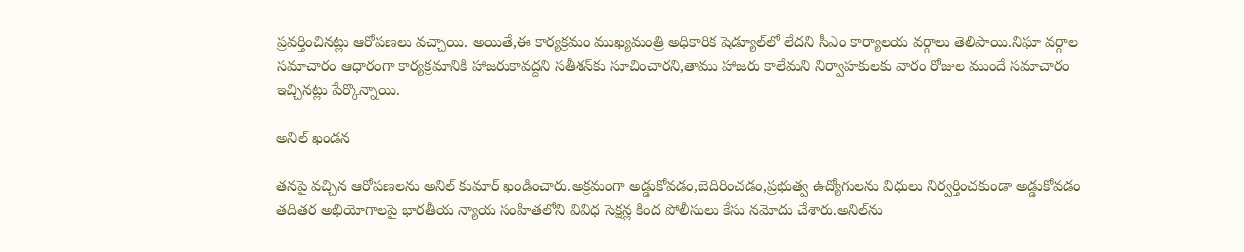ప్రవర్తించినట్లు ఆరోపణలు వచ్చాయి. అయితే,ఈ కార్యక్రమం ముఖ్యమంత్రి అధికారిక షెడ్యూల్‌లో లేదని సీఎం కార్యాలయ వర్గాలు తెలిపాయి.నిఘా వర్గాల సమాచారం ఆధారంగా కార్యక్రమానికి హాజరుకావద్దని సతీశన్‌కు సూచించారని,తాము హాజరు కాలేమని నిర్వాహకులకు వారం రోజుల ముందే సమాచారం ఇచ్చినట్లు పేర్కొన్నాయి.

అనిల్‌ ఖండన

తనపై వచ్చిన ఆరోపణలను అనిల్‌ కుమార్‌ ఖండించారు.అక్రమంగా అడ్డుకోవడం,బెదిరించడం,ప్రభుత్వ ఉద్యోగులను విధులు నిర్వర్తించకుండా అడ్డుకోవడం తదితర అభియోగాలపై భారతీయ న్యాయ సంహితలోని వివిధ సెక్షన్ల కింద పోలీసులు కేసు నమోదు చేశారు.అనిల్‌ను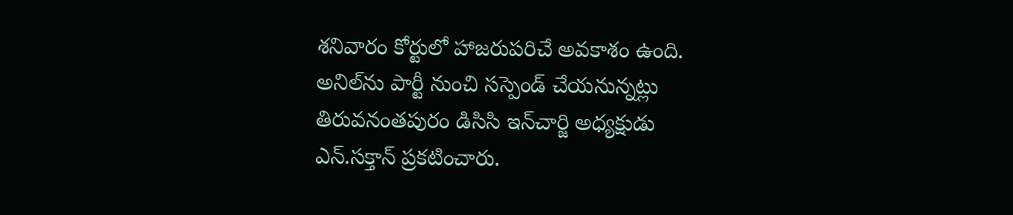శనివారం కోర్టులో హాజరుపరిచే అవకాశం ఉంది. అనిల్‌ను పార్టీ నుంచి సస్పెండ్‌ చేయనున్నట్లు తిరువనంతపురం డిసిసి ఇన్‌చార్జి అధ్యక్షుడు ఎన్‌.సక్తాన్‌ ప్రకటించారు.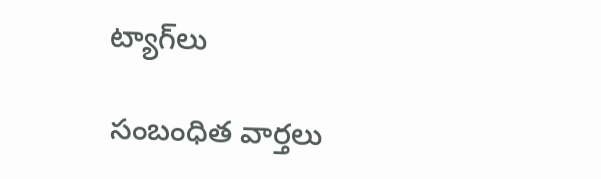ట్యాగ్‌లు

సంబంధిత వార్తలు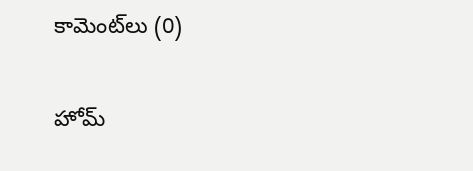కామెంట్‌లు (0)

హోమ్